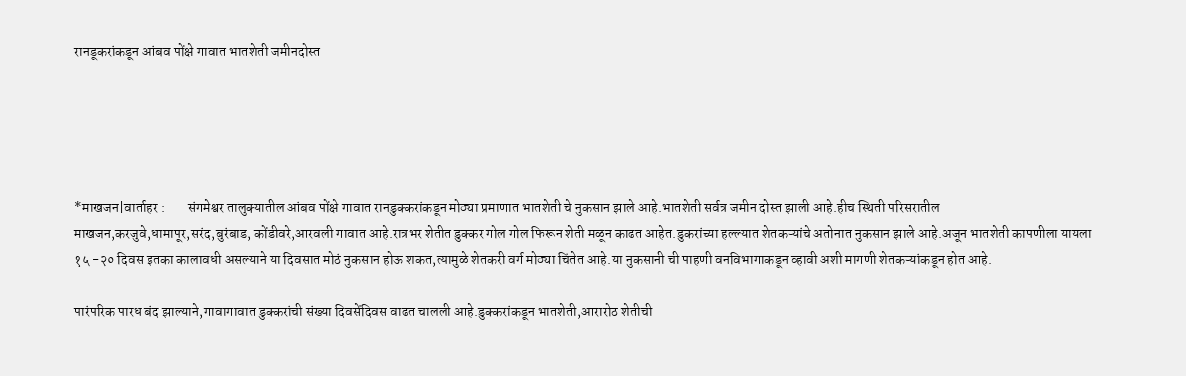रानडूकरांकडून आंबव पोंक्षे गावात भातशेती जमीनदोस्त





*माखजन|वार्ताहर :        संगमेश्वर तालुक्यातील आंबव पोंक्षे गावात रानडुक्करांकडून मोठ्या प्रमाणात भातशेती चे नुकसान झाले आहे.भातशेती सर्वत्र जमीन दोस्त झाली आहे.हीच स्थिती परिसरातील माखजन,करजुवे,धामापूर,सरंद,बुरंबाड, कोंडीवरे,आरवली गावात आहे.रात्रभर शेतीत डुक्कर गोल गोल फिरून शेती मळून काढत आहेत.डुकरांच्या हल्ल्यात शेतकऱ्यांचे अतोनात नुकसान झाले आहे.अजून भातशेती कापणीला यायला १५ -२० दिवस इतका कालावधी असल्याने या दिवसात मोठं नुकसान होऊ शकत,त्यामुळे शेतकरी वर्ग मोठ्या चिंतेत आहे.या नुकसानी ची पाहणी वनविभागाकडून व्हावी अशी मागणी शेतकऱ्यांकडून होत आहे.

पारंपरिक पारध बंद झाल्याने,गावागावात डुक्करांची संख्या दिवसेंदिवस वाढत चालली आहे.डुक्करांकडून भातशेती,आरारोठ शेतीची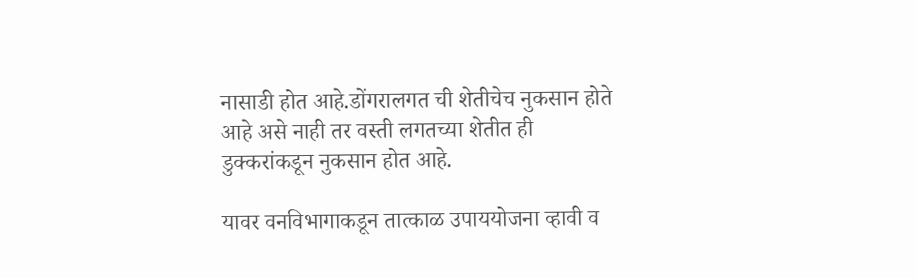नासाडी होत आहे.डोंगरालगत ची शेतीचेच नुकसान होते आहे असे नाही तर वस्ती लगतच्या शेतीत ही डुक्करांकडून नुकसान होत आहे.

यावर वनविभागाकडून तात्काळ उपाययोजना व्हावी व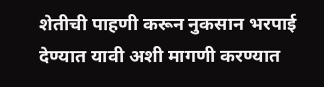शेतीची पाहणी करून नुकसान भरपाई देण्यात यावी अशी मागणी करण्यात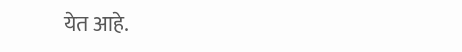येत आहे.